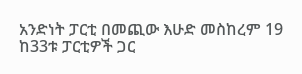አንድነት ፓርቲ በመጪው እሁድ መስከረም 19 ከ33ቱ ፓርቲዎች ጋር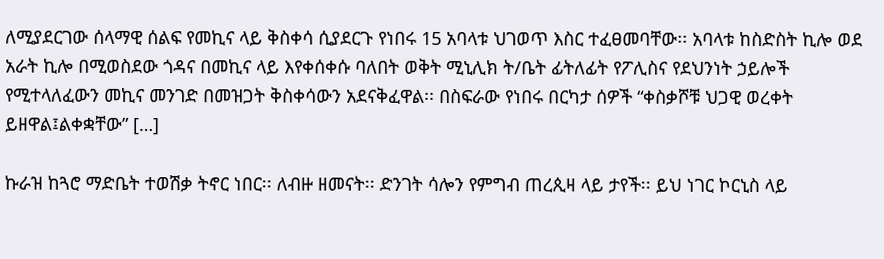ለሚያደርገው ሰላማዊ ሰልፍ የመኪና ላይ ቅስቀሳ ሲያደርጉ የነበሩ 15 አባላቱ ህገወጥ እስር ተፈፀመባቸው፡፡ አባላቱ ከስድስት ኪሎ ወደ አራት ኪሎ በሚወስደው ጎዳና በመኪና ላይ እየቀሰቀሱ ባለበት ወቅት ሚኒሊክ ት/ቤት ፊትለፊት የፖሊስና የደህንነት ኃይሎች የሚተላለፈውን መኪና መንገድ በመዝጋት ቅስቀሳውን አደናቅፈዋል፡፡ በስፍራው የነበሩ በርካታ ሰዎች “ቀስቃሾቹ ህጋዊ ወረቀት ይዘዋል፤ልቀቋቸው” […]

ኩራዝ ከጓሮ ማድቤት ተወሽቃ ትኖር ነበር፡፡ ለብዙ ዘመናት፡፡ ድንገት ሳሎን የምግብ ጠረጲዛ ላይ ታየች፡፡ ይህ ነገር ኮርኒስ ላይ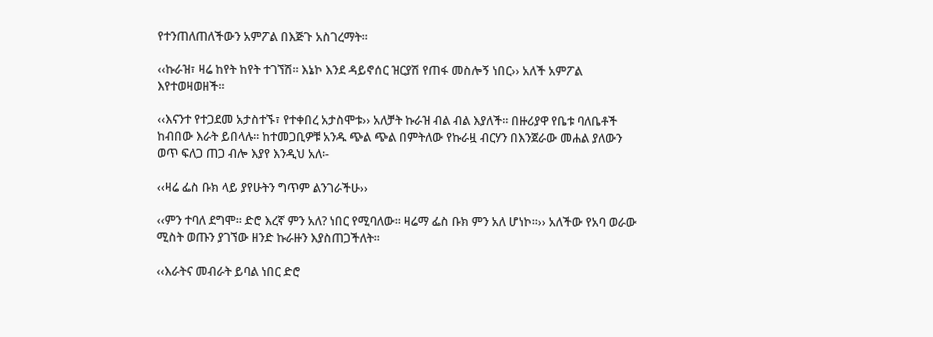የተንጠለጠለችውን አምፖል በእጅጉ አስገረማት፡፡

‹‹ኩራዝ፣ ዛሬ ከየት ከየት ተገኘሽ፡፡ እኔኮ እንደ ዳይኖሰር ዝርያሽ የጠፋ መስሎኝ ነበር›› አለች አምፖል እየተወዛወዘች፡፡

‹‹እናንተ የተጋደመ አታስተኙ፣ የተቀበረ አታስሞቱ›› አለቻት ኩራዝ ብል ብል እያለች፡፡ በዙሪያዋ የቤቱ ባለቤቶች ከብበው እራት ይበላሉ፡፡ ከተመጋቢዎቹ አንዱ ጭል ጭል በምትለው የኩራዟ ብርሃን በእንጀራው መሐል ያለውን ወጥ ፍለጋ ጠጋ ብሎ እያየ እንዲህ አለ፡-

‹‹ዛሬ ፌስ ቡክ ላይ ያየሁትን ግጥም ልንገራችሁ››

‹‹ምን ተባለ ደግሞ፡፡ ድሮ እረኛ ምን አለ? ነበር የሚባለው፡፡ ዛሬማ ፌስ ቡክ ምን አለ ሆነኮ፡፡›› አለችው የአባ ወራው ሚስት ወጡን ያገኘው ዘንድ ኩራዙን እያስጠጋችለት፡፡

‹‹እራትና መብራት ይባል ነበር ድሮ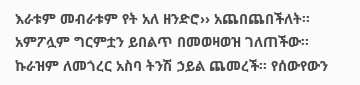እራቱም መብራቱም የት አለ ዘንድሮ›› አጨበጨበችለት፡፡ አምፖሏም ግርምቷን ይበልጥ በመወዛወዝ ገለጠችው፡፡ ኩራዝም ለመጎረር አስባ ትንሽ ኃይል ጨመረች፡፡ የሰውየውን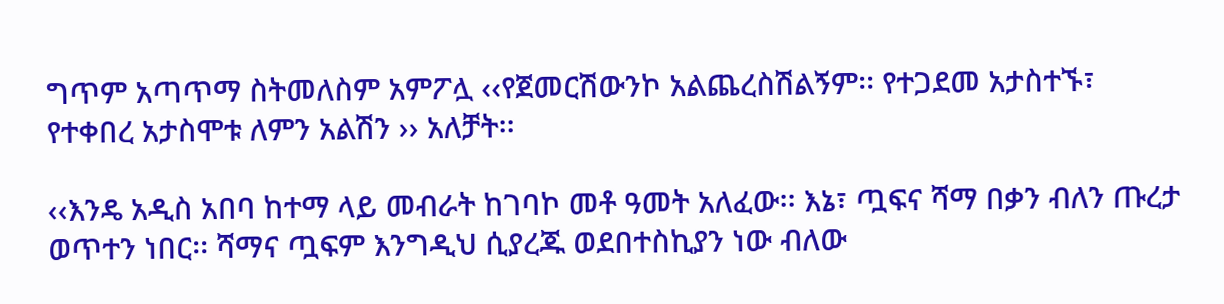ግጥም አጣጥማ ስትመለስም አምፖሏ ‹‹የጀመርሽውንኮ አልጨረስሽልኝም፡፡ የተጋደመ አታስተኙ፣ የተቀበረ አታስሞቱ ለምን አልሽን ›› አለቻት፡፡

‹‹እንዴ አዲስ አበባ ከተማ ላይ መብራት ከገባኮ መቶ ዓመት አለፈው፡፡ እኔ፣ ጧፍና ሻማ በቃን ብለን ጡረታ ወጥተን ነበር፡፡ ሻማና ጧፍም እንግዲህ ሲያረጁ ወደበተስኪያን ነው ብለው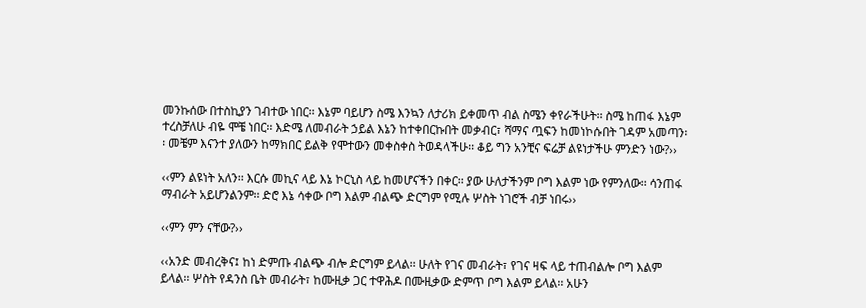መንኩሰው በተስኪያን ገብተው ነበር፡፡ እኔም ባይሆን ስሜ እንኳን ለታሪክ ይቀመጥ ብል ስሜን ቀየራችሁት፡፡ ስሜ ከጠፋ እኔም ተረስቻለሁ ብዬ ሞቼ ነበር፡፡ እድሜ ለመብራት ኃይል እኔን ከተቀበርኩበት መቃብር፣ ሻማና ጧፍን ከመነኮሱበት ገዳም አመጣን፡፡ መቼም እናንተ ያለውን ከማክበር ይልቅ የሞተውን መቀስቀስ ትወዳላችሁ፡፡ ቆይ ግን አንቺና ፍሬቻ ልዩነታችሁ ምንድን ነው?››

‹‹ምን ልዩነት አለን፡፡ እርሱ መኪና ላይ እኔ ኮርኒስ ላይ ከመሆናችን በቀር፡፡ ያው ሁለታችንም ቦግ እልም ነው የምንለው፡፡ ሳንጠፋ ማብራት አይሆንልንም፡፡ ድሮ እኔ ሳቀው ቦግ እልም ብልጭ ድርግም የሚሉ ሦስት ነገሮች ብቻ ነበሩ››

‹‹ምን ምን ናቸው?››

‹‹አንድ መብረቅና፤ ከነ ድምጡ ብልጭ ብሎ ድርግም ይላል፡፡ ሁለት የገና መብራት፣ የገና ዛፍ ላይ ተጠብልሎ ቦግ እልም ይላል፡፡ ሦስት የዳንስ ቤት መብራት፣ ከሙዚቃ ጋር ተዋሕዶ በሙዚቃው ድምጥ ቦግ እልም ይላል፡፡ አሁን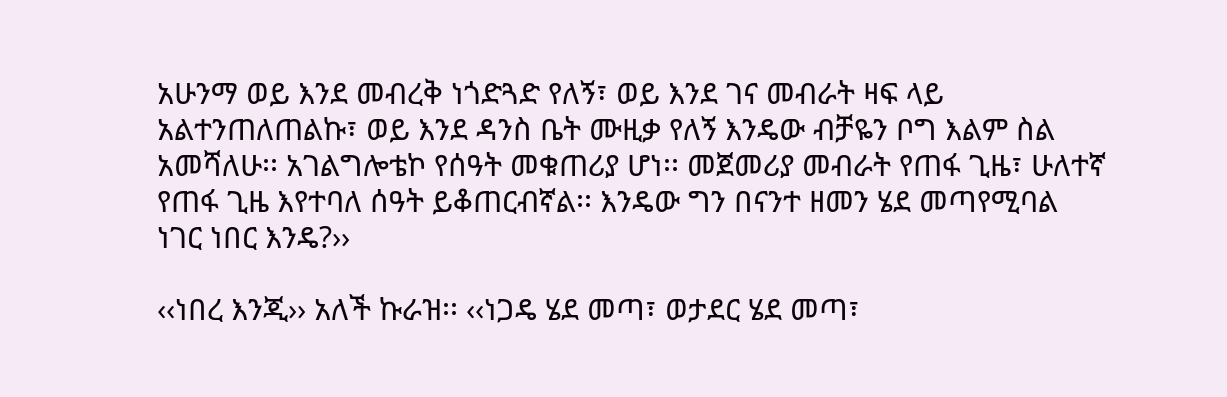አሁንማ ወይ እንደ መብረቅ ነጎድጓድ የለኝ፣ ወይ እንደ ገና መብራት ዛፍ ላይ አልተንጠለጠልኩ፣ ወይ እንደ ዳንስ ቤት ሙዚቃ የለኝ እንዴው ብቻዬን ቦግ እልም ስል አመሻለሁ፡፡ አገልግሎቴኮ የሰዓት መቁጠሪያ ሆነ፡፡ መጀመሪያ መብራት የጠፋ ጊዜ፣ ሁለተኛ የጠፋ ጊዜ እየተባለ ሰዓት ይቆጠርብኛል፡፡ እንዴው ግን በናንተ ዘመን ሄደ መጣየሚባል ነገር ነበር እንዴ?››

‹‹ነበረ እንጂ›› አለች ኩራዝ፡፡ ‹‹ነጋዴ ሄደ መጣ፣ ወታደር ሄደ መጣ፣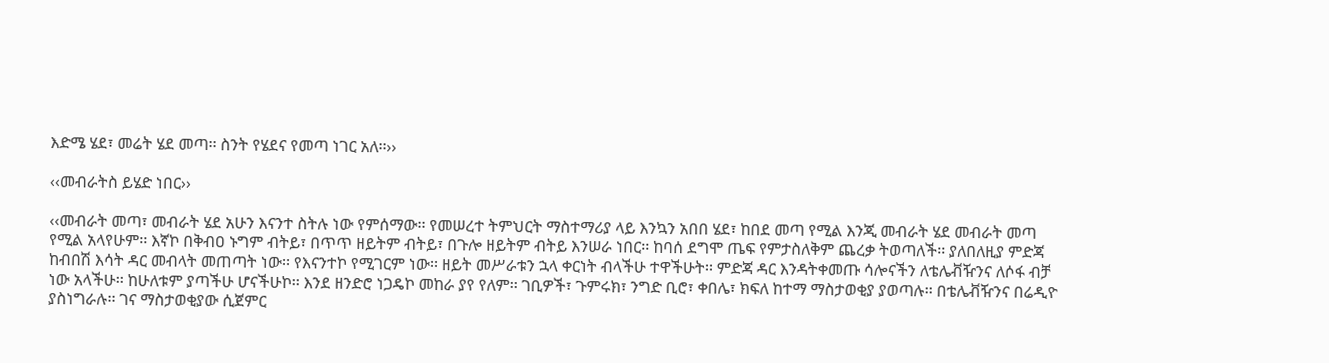እድሜ ሄደ፣ መሬት ሄደ መጣ፡፡ ስንት የሄደና የመጣ ነገር አለ፡፡››

‹‹መብራትስ ይሄድ ነበር››

‹‹መብራት መጣ፣ መብራት ሄደ አሁን እናንተ ስትሉ ነው የምሰማው፡፡ የመሠረተ ትምህርት ማስተማሪያ ላይ እንኳን አበበ ሄደ፣ ከበደ መጣ የሚል እንጂ መብራት ሄደ መብራት መጣ የሚል አላየሁም፡፡ እኛኮ በቅብዐ ኑግም ብትይ፣ በጥጥ ዘይትም ብትይ፣ በጉሎ ዘይትም ብትይ እንሠራ ነበር፡፡ ከባሰ ደግሞ ጤፍ የምታስለቅም ጨረቃ ትወጣለች፡፡ ያለበለዚያ ምድጃ ከብበሽ እሳት ዳር መብላት መጠጣት ነው፡፡ የእናንተኮ የሚገርም ነው፡፡ ዘይት መሥራቱን ኋላ ቀርነት ብላችሁ ተዋችሁት፡፡ ምድጃ ዳር እንዳትቀመጡ ሳሎናችን ለቴሌቭዥንና ለሶፋ ብቻ ነው አላችሁ፡፡ ከሁለቱም ያጣችሁ ሆናችሁኮ፡፡ እንደ ዘንድሮ ነጋዴኮ መከራ ያየ የለም፡፡ ገቢዎች፣ ጉምሩክ፣ ንግድ ቢሮ፣ ቀበሌ፣ ክፍለ ከተማ ማስታወቂያ ያወጣሉ፡፡ በቴሌቭዥንና በሬዲዮ ያስነግራሉ፡፡ ገና ማስታወቂያው ሲጀምር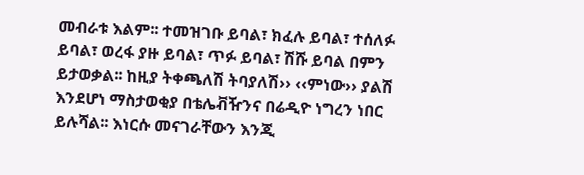መብራቱ እልም፡፡ ተመዝገቡ ይባል፣ ክፈሉ ይባል፣ ተሰለፉ ይባል፣ ወረፋ ያዙ ይባል፣ ጥፉ ይባል፣ ሽሹ ይባል በምን ይታወቃል፡፡ ከዚያ ትቀጫለሽ ትባያለሽ›› ‹‹ምነው›› ያልሽ እንደሆነ ማስታወቂያ በቴሌቭዥንና በሬዲዮ ነግረን ነበር ይሉሻል፡፡ እነርሱ መናገራቸውን እንጂ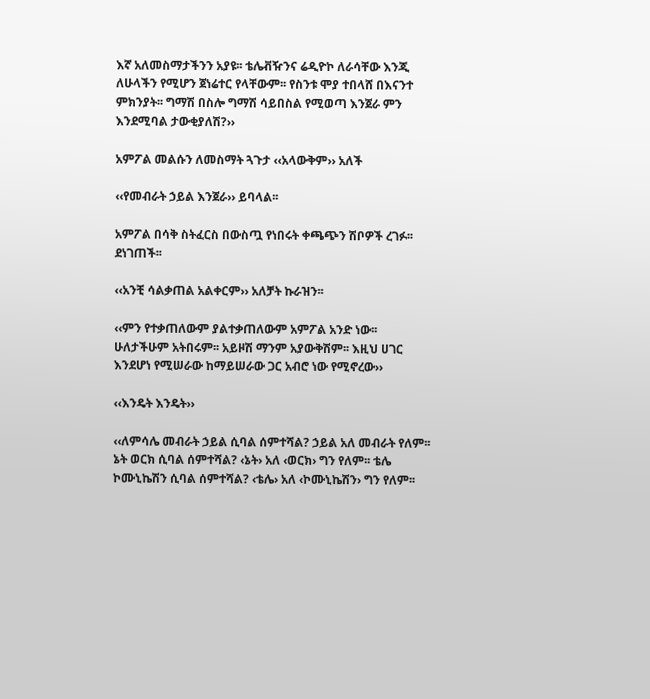እኛ አለመስማታችንን አያዩ፡፡ ቴሌቭዥንና ሬዲዮኮ ለራሳቸው እንጂ ለሁላችን የሚሆን ጀነሬተር የላቸውም፡፡ የስንቱ ሞያ ተበላሸ በእናንተ ምክንያት፡፡ ግማሽ በስሎ ግማሽ ሳይበስል የሚወጣ እንጀራ ምን እንደሚባል ታውቂያለሽ?››

አምፖል መልሱን ለመስማት ጓጉታ ‹‹አላውቅም›› አለች

‹‹የመብራት ኃይል እንጀራ›› ይባላል፡፡

አምፖል በሳቅ ስትፈርስ በውስጧ የነበሩት ቀጫጭን ሽቦዎች ረገፉ፡፡ ደነገጠች፡፡

‹‹አንቺ ሳልቃጠል አልቀርም›› አለቻት ኩራዝን፡፡

‹‹ምን የተቃጠለውም ያልተቃጠለውም አምፖል አንድ ነው፡፡ ሁለታችሁም አትበሩም፡፡ አይዞሽ ማንም አያውቅሽም፡፡ እዚህ ሀገር እንደሆነ የሚሠራው ከማይሠራው ጋር አብሮ ነው የሚኖረው››

‹‹እንዴት እንዴት››

‹‹ለምሳሌ መብራት ኃይል ሲባል ሰምተሻል? ኃይል አለ መብራት የለም፡፡ ኔት ወርክ ሲባል ሰምተሻል? ‹ኔት› አለ ‹ወርክ› ግን የለም፡፡ ቴሌ ኮሙኒኬሽን ሲባል ሰምተሻል? ‹ቴሌ› አለ ‹ኮሙኒኬሽን› ግን የለም፡፡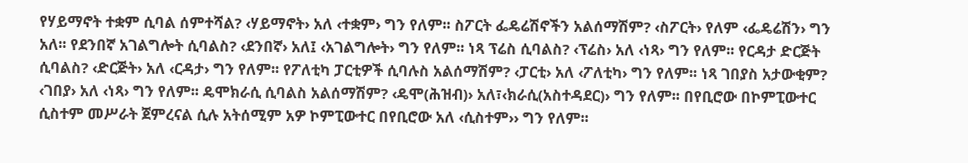የሃይማኖት ተቋም ሲባል ሰምተሻል? ‹ሃይማኖት› አለ ‹ተቋም› ግን የለም፡፡ ስፖርት ፌዴሬሽኖችን አልሰማሽም? ‹ስፖርት› የለም ‹ፌዴሬሽን› ግን አለ፡፡ የደንበኛ አገልግሎት ሲባልስ? ‹ደንበኛ› አለ፤ ‹አገልግሎት› ግን የለም፡፡ ነጻ ፕሬስ ሲባልስ? ‹ፕሬስ› አለ ‹ነጻ› ግን የለም፡፡ የርዳታ ድርጅት ሲባልስ? ‹ድርጅት› አለ ‹ርዳታ› ግን የለም፡፡ የፖለቲካ ፓርቲዎች ሲባሉስ አልሰማሽም? ‹ፓርቲ› አለ ‹ፖለቲካ› ግን የለም፡፡ ነጻ ገበያስ አታውቂም? ‹ገበያ› አለ ‹ነጻ› ግን የለም፡፡ ዴሞክራሲ ሲባልስ አልሰማሽም? ‹ዴሞ(ሕዝብ)› አለ፣‹ክራሲ(አስተዳደር)› ግን የለም፡፡ በየቢሮው በኮምፒውተር ሲስተም መሥራት ጀምረናል ሲሉ አትሰሚም አዎ ኮምፒውተር በየቢሮው አለ ‹ሲስተም›› ግን የለም፡፡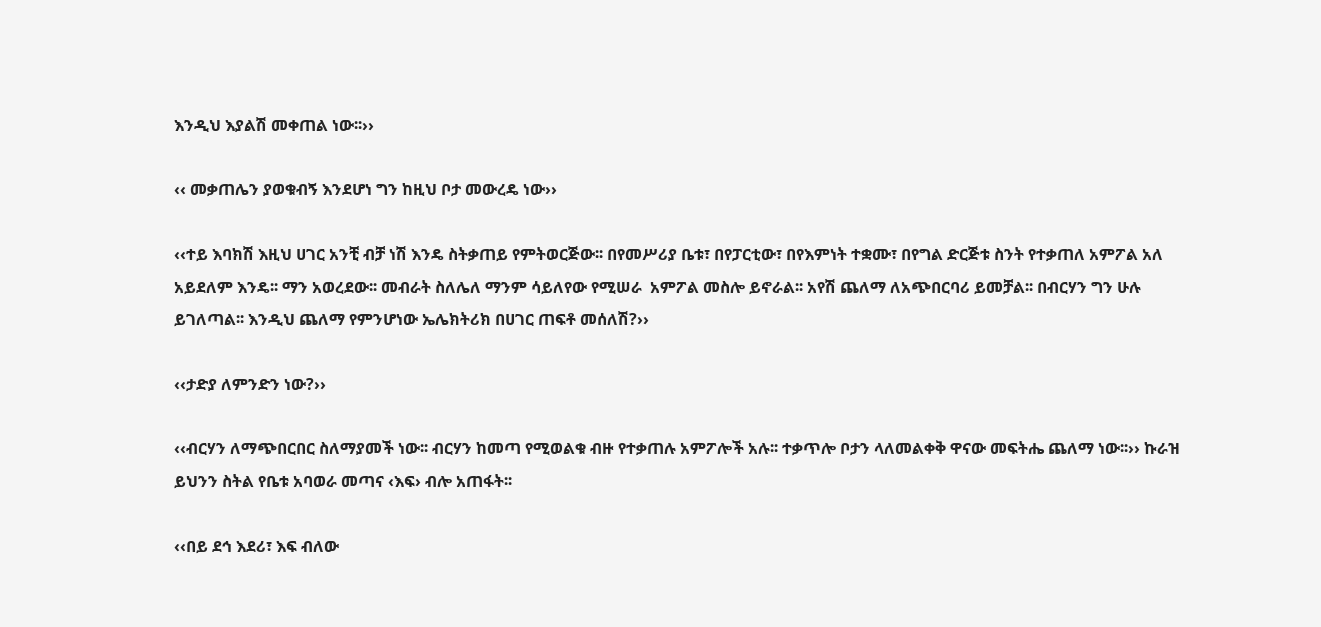እንዲህ እያልሽ መቀጠል ነው፡፡››

‹‹ መቃጠሌን ያወቁብኝ እንደሆነ ግን ከዚህ ቦታ መውረዴ ነው››

‹‹ተይ እባክሽ እዚህ ሀገር አንቺ ብቻ ነሽ እንዴ ስትቃጠይ የምትወርጅው፡፡ በየመሥሪያ ቤቱ፣ በየፓርቲው፣ በየእምነት ተቋሙ፣ በየግል ድርጅቱ ስንት የተቃጠለ አምፖል አለ አይደለም እንዴ፡፡ ማን አወረደው፡፡ መብራት ስለሌለ ማንም ሳይለየው የሚሠራ  አምፖል መስሎ ይኖራል፡፡ አየሽ ጨለማ ለአጭበርባሪ ይመቻል፡፡ በብርሃን ግን ሁሉ ይገለጣል፡፡ እንዲህ ጨለማ የምንሆነው ኤሌክትሪክ በሀገር ጠፍቶ መሰለሽ?››

‹‹ታድያ ለምንድን ነው?››

‹‹ብርሃን ለማጭበርበር ስለማያመች ነው፡፡ ብርሃን ከመጣ የሚወልቁ ብዙ የተቃጠሉ አምፖሎች አሉ፡፡ ተቃጥሎ ቦታን ላለመልቀቅ ዋናው መፍትሔ ጨለማ ነው፡፡›› ኩራዝ ይህንን ስትል የቤቱ አባወራ መጣና ‹እፍ› ብሎ አጠፋት፡፡

‹‹በይ ደኅ እደሪ፣ እፍ ብለው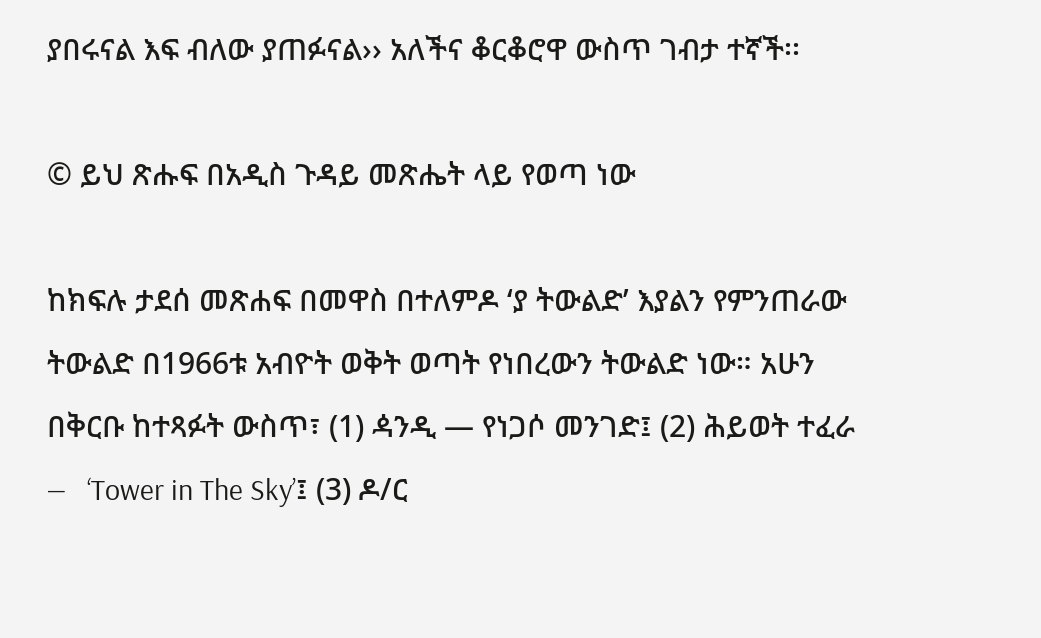ያበሩናል እፍ ብለው ያጠፉናል›› አለችና ቆርቆሮዋ ውስጥ ገብታ ተኛች፡፡

© ይህ ጽሑፍ በአዲስ ጉዳይ መጽሔት ላይ የወጣ ነው

ከክፍሉ ታደሰ መጽሐፍ በመዋስ በተለምዶ ‘ያ ትውልድ’ እያልን የምንጠራው ትውልድ በ1966ቱ አብዮት ወቅት ወጣት የነበረውን ትውልድ ነው። አሁን በቅርቡ ከተጻፉት ውስጥ፣ (1) ዻንዲ — የነጋሶ መንገድ፤ (2) ሕይወት ተፈራ —   ‘Tower in The Sky’፤ (3) ዶ/ር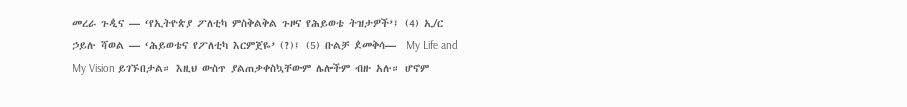መረራ ጉዺና — ‘የኢትዮጵያ ፖለቲካ ምስቅልቅል ጉዞና የሕይወቴ ትዝታዎች’፤ (4) ኢ/ር ኃይሉ ሻወል — ‘ሕይወቴና የፖለቲካ እርምጀዬ’ (?)፤ (5) ቡልቻ ዸመቅሳ—  My Life and My Vision ይገኙበታል። እዚህ ውስጥ ያልጠቃቀስኳቸውም ሌሎችም ብዙ አሉ። ሆኖም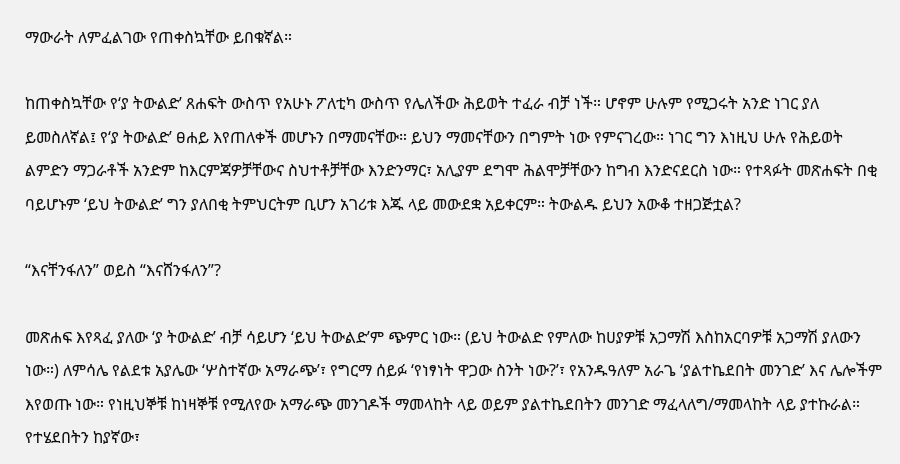ማውራት ለምፈልገው የጠቀስኳቸው ይበቁኛል።

ከጠቀስኳቸው የ‘ያ ትውልድ’ ጸሐፍት ውስጥ የአሁኑ ፖለቲካ ውስጥ የሌለችው ሕይወት ተፈራ ብቻ ነች። ሆኖም ሁሉም የሚጋሩት አንድ ነገር ያለ ይመስለኛል፤ የ‘ያ ትውልድ’ ፀሐይ እየጠለቀች መሆኑን በማመናቸው። ይህን ማመናቸውን በግምት ነው የምናገረው። ነገር ግን እነዚህ ሁሉ የሕይወት ልምድን ማጋራቶች አንድም ከእርምጃዎቻቸውና ስህተቶቻቸው እንድንማር፣ አሊያም ደግሞ ሕልሞቻቸውን ከግብ እንድናደርስ ነው። የተጻፉት መጽሐፍት በቂ ባይሆኑም ‘ይህ ትውልድ’ ግን ያለበቂ ትምህርትም ቢሆን አገሪቱ እጁ ላይ መውደቋ አይቀርም። ትውልዱ ይህን አውቆ ተዘጋጅቷል?

“እናቸንፋለን” ወይስ “እናሸንፋለን”?

መጽሐፍ እየጻፈ ያለው ‘ያ ትውልድ’ ብቻ ሳይሆን ‘ይህ ትውልድ’ም ጭምር ነው። (ይህ ትውልድ የምለው ከሀያዎቹ አጋማሽ እስከአርባዎቹ አጋማሽ ያለውን ነው።) ለምሳሌ የልደቱ አያሌው ‘ሦስተኛው አማራጭ’፣ የግርማ ሰይፉ ‘የነፃነት ዋጋው ስንት ነው?’፣ የአንዱዓለም አራጌ ‘ያልተኬደበት መንገድ’ እና ሌሎችም እየወጡ ነው። የነዚህኞቹ ከነዛኞቹ የሚለየው አማራጭ መንገዶች ማመላከት ላይ ወይም ያልተኬደበትን መንገድ ማፈላለግ/ማመላከት ላይ ያተኩራል። የተሄደበትን ከያኛው፣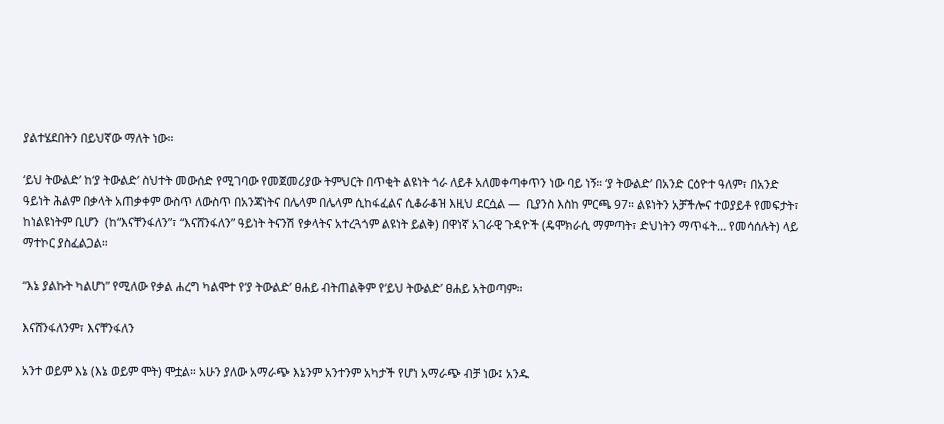ያልተሄደበትን በይህኛው ማለት ነው።

‘ይህ ትውልድ’ ከ‘ያ ትውልድ’ ስህተት መውሰድ የሚገባው የመጀመሪያው ትምህርት በጥቂት ልዩነት ጎራ ለይቶ አለመቀጣቀጥን ነው ባይ ነኝ። ‘ያ ትውልድ’ በአንድ ርዕዮተ ዓለም፣ በአንድ ዓይነት ሕልም በቃላት አጠቃቀም ውስጥ ለውስጥ በአንጃነትና በሌላም በሌላም ሲከፋፈልና ሲቆራቆዝ እዚህ ደርሷል —  ቢያንስ እስከ ምርጫ 97። ልዩነትን አቻችሎና ተወያይቶ የመፍታት፣ ከነልዩነትም ቢሆን  (ከ“እናቸንፋለን”፣ “እናሸንፋለን” ዓይነት ትናንሽ የቃላትና አተረጓጎም ልዩነት ይልቅ) በዋነኛ አገራዊ ጉዳዮች (ዴሞክራሲ ማምጣት፣ ድህነትን ማጥፋት… የመሳሰሉት) ላይ ማተኮር ያስፈልጋል።

“እኔ ያልኩት ካልሆነ” የሚለው የቃል ሐረግ ካልሞተ የ‘ያ ትውልድ’ ፀሐይ ብትጠልቅም የ‘ይህ ትውልድ’ ፀሐይ አትወጣም።

እናሸንፋለንም፣ እናቸንፋለን

አንተ ወይም እኔ (እኔ ወይም ሞት) ሞቷል። አሁን ያለው አማራጭ እኔንም አንተንም አካታች የሆነ አማራጭ ብቻ ነው፤ አንዱ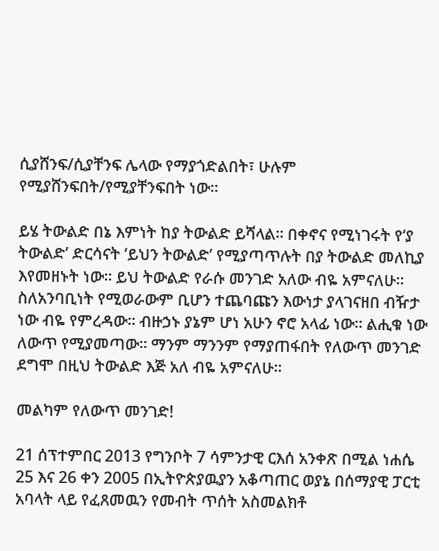ሲያሸንፍ/ሲያቸንፍ ሌላው የማያጎድልበት፣ ሁሉም የሚያሸንፍበት/የሚያቸንፍበት ነው።

ይሄ ትውልድ በኔ እምነት ከያ ትውልድ ይሻላል። በቀኖና የሚነገሩት የ‘ያ ትውልድ’ ድርሳናት ‘ይህን ትውልድ’ የሚያጣጥሉት በያ ትውልድ መለኪያ እየመዘኑት ነው። ይህ ትውልድ የራሱ መንገድ አለው ብዬ አምናለሁ።  ስለአንባቢነት የሚወራውም ቢሆን ተጨባጩን እውነታ ያላገናዘበ ብዥታ ነው ብዬ የምረዳው። ብዙኃኑ ያኔም ሆነ አሁን ኖሮ አላፊ ነው። ልሒቁ ነው ለውጥ የሚያመጣው። ማንም ማንንም የማያጠፋበት የለውጥ መንገድ ደግሞ በዚህ ትውልድ እጅ አለ ብዬ አምናለሁ።

መልካም የለውጥ መንገድ!

21 ሰፕተምበር 2013 የግንቦት 7 ሳምንታዊ ርእሰ አንቀጽ በሚል ነሐሴ 25 እና 26 ቀን 2005 በኢትዮጵያዉያን አቆጣጠር ወያኔ በሰማያዊ ፓርቲ አባላት ላይ የፈጸመዉን የመብት ጥሰት አስመልክቶ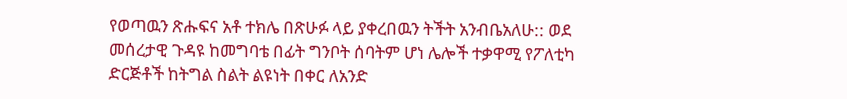የወጣዉን ጽሑፍና አቶ ተክሌ በጽሁፉ ላይ ያቀረበዉን ትችት አንብቤአለሁ:: ወደ መሰረታዊ ጉዳዩ ከመግባቴ በፊት ግንቦት ሰባትም ሆነ ሌሎች ተቃዋሚ የፖለቲካ ድርጅቶች ከትግል ስልት ልዩነት በቀር ለአንድ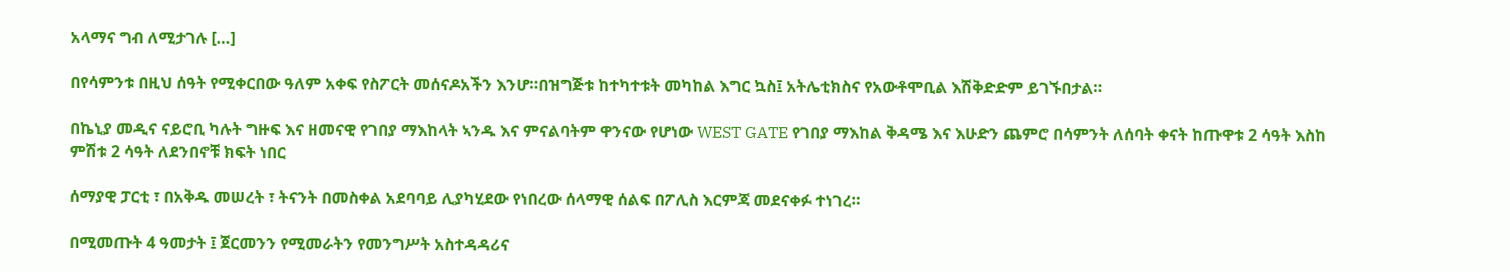አላማና ግብ ለሚታገሉ […]

በየሳምንቱ በዚህ ሰዓት የሚቀርበው ዓለም አቀፍ የስፖርት መሰናዶአችን እንሆ።በዝግጅቱ ከተካተቱት መካከል እግር ኳስ፤ አትሌቲክስና የአውቶሞቢል እሽቅድድም ይገኙበታል።

በኬኒያ መዲና ናይሮቢ ካሉት ግዙፍ እና ዘመናዊ የገበያ ማእከላት ኣንዱ እና ምናልባትም ዋንናው የሆነው WEST GATE የገበያ ማእከል ቅዳሜ እና እሁድን ጨምሮ በሳምንት ለሰባት ቀናት ከጡዋቱ 2 ሳዓት እስከ ምሽቱ 2 ሳዓት ለደንበኖቹ ክፍት ነበር

ሰማያዊ ፓርቲ ፣ በአቅዱ መሠረት ፣ ትናንት በመስቀል አደባባይ ሊያካሂደው የነበረው ሰላማዊ ሰልፍ በፖሊስ እርምጃ መደናቀፉ ተነገረ።

በሚመጡት 4 ዓመታት ፤ ጀርመንን የሚመራትን የመንግሥት አስተዳዳሪና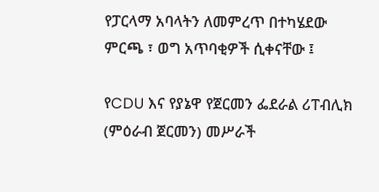የፓርላማ አባላትን ለመምረጥ በተካሄደው ምርጫ ፣ ወግ አጥባቂዎች ሲቀናቸው ፤

የCDU እና የያኔዋ የጀርመን ፌደራል ሪፐብሊክ (ምዕራብ ጀርመን) መሥራች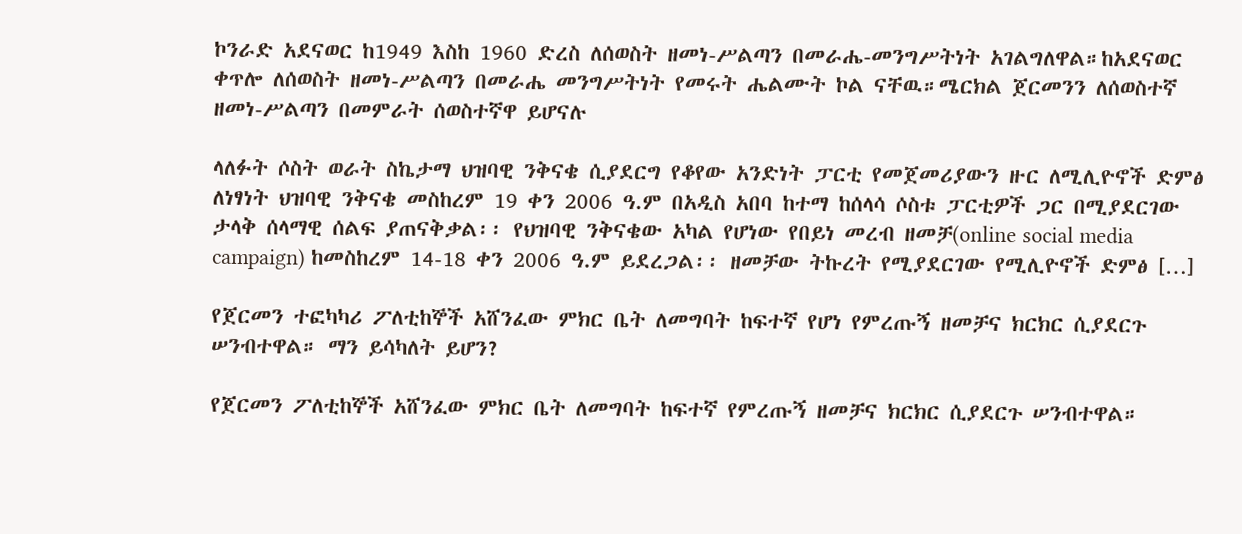ኮንራድ አደናወር ከ1949 እስከ 1960 ድረስ ለሰወስት ዘመነ-ሥልጣን በመራሔ-መንግሥትነት አገልግለዋል።ከአደናወር ቀጥሎ ለሰወስት ዘመነ-ሥልጣን በመራሔ መንግሥትነት የመሩት ሔልሙት ኮል ናቸዉ።ሜርክል ጀርመንን ለሰወስተኛ ዘመነ-ሥልጣን በመምራት ሰወስተኛዋ ይሆናሉ

ላለፉት ሶስት ወራት ስኬታማ ህዝባዊ ንቅናቄ ሲያደርግ የቆየው አንድነት ፓርቲ የመጀመሪያውን ዙር ለሚሊዮኖች ድምፅ ለነፃነት ህዝባዊ ንቅናቄ መስከረም 19 ቀን 2006 ዓ.ም በአዲስ አበባ ከተማ ከሰላሳ ሶስቱ ፓርቲዎች ጋር በሚያደርገው ታላቅ ሰላማዊ ሰልፍ ያጠናቅቃል፡፡ የህዝባዊ ንቅናቄው አካል የሆነው የበይነ መረብ ዘመቻ(online social media campaign) ከመስከረም 14-18 ቀን 2006 ዓ.ም ይደረጋል፡፡ ዘመቻው ትኩረት የሚያደርገው የሚሊዮኖች ድምፅ […]

የጀርመን ተፎካካሪ ፖለቲከኞች አሸንፈው ምክር ቤት ለመግባት ከፍተኛ የሆነ የምረጡኝ ዘመቻና ክርክር ሲያደርጉ ሠንብተዋል። ማን ይሳካለት ይሆን?

የጀርመን ፖለቲከኞች አሸንፈው ምክር ቤት ለመግባት ከፍተኛ የምረጡኝ ዘመቻና ክርክር ሲያደርጉ ሠንብተዋል።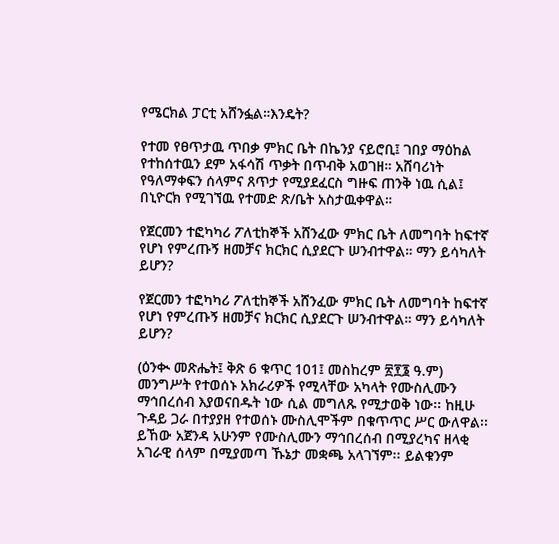የሜርክል ፓርቲ አሸንፏል።እንዴት?

የተመ የፀጥታዉ ጥበቃ ምክር ቤት በኬንያ ናይሮቢ፤ ገበያ ማዕከል የተከሰተዉን ደም አፋሳሽ ጥቃት በጥብቅ አወገዘ። አሸባሪነት የዓለማቀፍን ሰላምና ጸጥታ የሚያደፈርስ ግዙፍ ጠንቅ ነዉ ሲል፤ በኒዮርክ የሚገኘዉ የተመድ ጽ/ቤት አስታዉቀዋል።

የጀርመን ተፎካካሪ ፖለቲከኞች አሸንፈው ምክር ቤት ለመግባት ከፍተኛ የሆነ የምረጡኝ ዘመቻና ክርክር ሲያደርጉ ሠንብተዋል። ማን ይሳካለት ይሆን?

የጀርመን ተፎካካሪ ፖለቲከኞች አሸንፈው ምክር ቤት ለመግባት ከፍተኛ የሆነ የምረጡኝ ዘመቻና ክርክር ሲያደርጉ ሠንብተዋል። ማን ይሳካለት ይሆን?

(ዕንቊ መጽሔት፤ ቅጽ 6 ቁጥር 101፤ መስከረም ፳፻፮ ዓ.ም) መንግሥት የተወሰኑ አክራሪዎች የሚላቸው አካላት የሙስሊሙን ማኅበረሰብ እያወናበዱት ነው ሲል መግለጹ የሚታወቅ ነው፡፡ ከዚሁ ጉዳይ ጋራ በተያያዘ የተወሰኑ ሙስሊሞችም በቁጥጥር ሥር ውለዋል፡፡ ይኸው አጀንዳ አሁንም የሙስሊሙን ማኅበረሰብ በሚያረካና ዘላቂ አገራዊ ሰላም በሚያመጣ ኹኔታ መቋጫ አላገኘም፡፡ ይልቁንም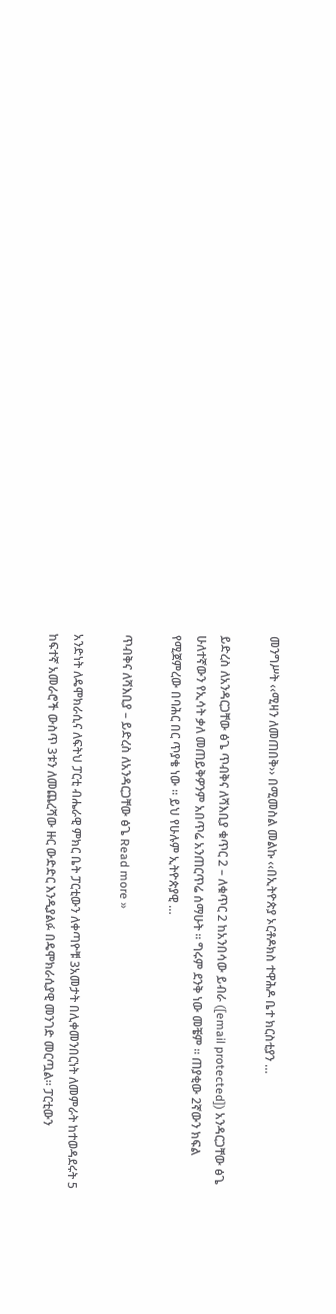መንግሥት ‹‹ሚዛን ለመጠበቅ›› በሚመስል መልኩ ‹‹በኢትዮጵያ ኦርቶዶክስ ተዋሕዶ ቤተ ክርስቲያን …

ይድረስ ለአንዳርጋቸው ፅጌ ጥብቅና ለሻእቢያ ቁጥር 2 – ለቁጥር 2 ከአንበሳው ይብራ ([email protected]) አንዳርጋቸው ፅጌ ሁለተኛውን የኢሳት ቃለ መጠይቅዎንም አበጥሬ አንጠርጥሬ ሰማሁት ። ግሩም ደንቅ ነው መቼም ። ጠያቂው 2ኛውን ክፍል የሚጀምረው በባሕር በር ጥያቄ ነው ። ይህ የሁሉም ኢትዮጵያዊ …

ጥብቅና ለሻእቢያ – ይድረስ ለአንዳርጋቸው ፅጌ Read more »

አንድነት ለዴሞክራሲና ለፍትህ ፓርቲ ብሔራዊ ምክር ቤት ፓርቲውን ለቀጣዮቹ 3አመታት በሊቀመንበርነት ለመምራት ከተወዳደሩት 5 ከፍተኛ አመራሮች ውስጥ 3ቱን ለመጨረሻው ዙር ውድድር እንዲያልፉ በዴሞክራሲያዊ መንገድ መርጧል፡፡ ፓርቲውን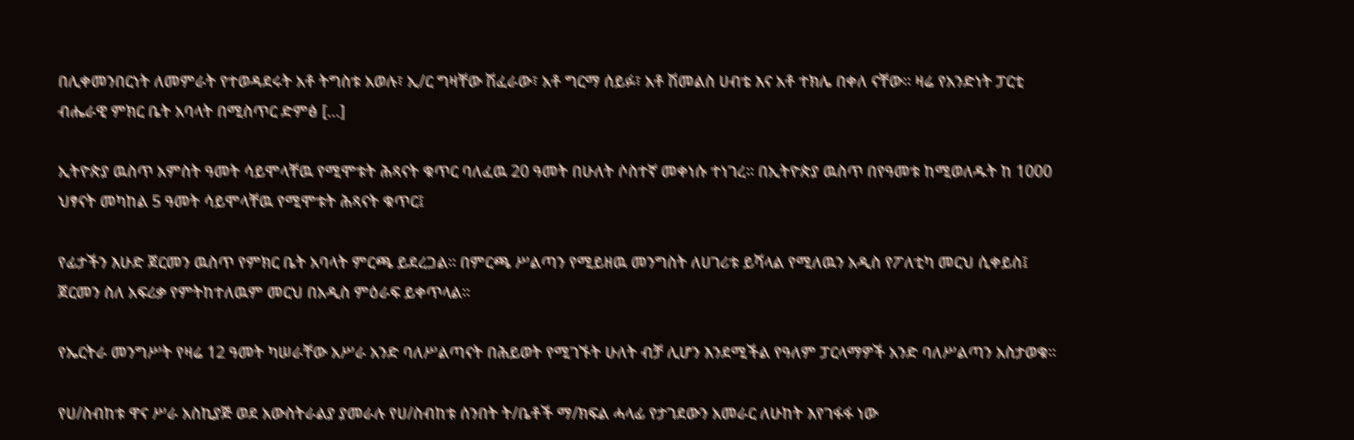በሊቀመንበርነት ለመምራት የተወዳደሩት አቶ ትግስቱ አወሉ፣ ኢ/ር ግዛቸው ሽፈራው፣ አቶ ግርማ ሰይፉ፣ አቶ ሽመልስ ሀብቴ እና አቶ ተክሌ በቀለ ናቸው፡፡ ዛሬ የአንድነት ፓርቲ ብሔራዊ ምክር ቤት አባላት በሚስጥር ድምፅ […]

ኢትዮጵያ ዉስጥ አምስት ዓመት ሳይሞላቸዉ የሚሞቱት ሕጻናት ቁጥር ባለፈዉ 20 ዓመት በሁለት ሶስተኛ መቀነሱ ተነገረ። በኢትዮጵያ ዉስጥ በየዓመቱ ከሚወለዱት ከ 1000 ህፃናት መካከል 5 ዓመት ሳይሞላቸዉ የሚሞቱት ሕጻናት ቁጥር፤

የፊታችን እሁድ ጀርመን ዉስጥ የምክር ቤት አባላት ምርጫ ይደረጋል። በምርጫ ሥልጣን የሚይዘዉ መንግስት ለሀገሪቱ ይሻላል የሚለዉን አዲስ የፖለቲካ መርህ ሲቀይስ፤ ጀርመን ስለ አፍሪቃ የምትከተለዉም መርህ በአዲስ ምዕራፍ ይቀጥላል።

የኤርትራ መንግሥት የዛሬ 12 ዓመት ካሠራቸው አሥራ አንድ ባለሥልጣናት በሕይወት የሚገኙት ሁለት ብቻ ሊሆን እንደሚችል የዓለም ፓርላማዎች አንድ ባለሥልጣን አስታወቁ፡፡

የሀ/ስብከቱ ዋና ሥራ አስኪያጅ ወደ አውስትራልያ ያመራሉ የሀ/ስብከቱ ሰንበት ት/ቤቶች ማ/ክፍል ሓላፊ የታገደውን አመራር ለሁከት እየገፋፋ ነው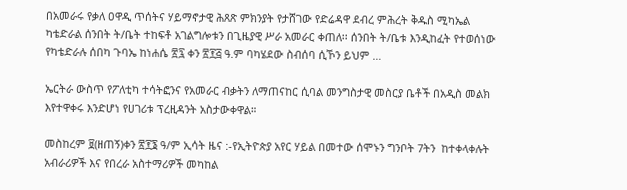በአመራሩ የቃለ ዐዋዲ ጥሰትና ሃይማኖታዊ ሕጸጽ ምክንያት የታሸገው የድሬዳዋ ደብረ ምሕረት ቅዱስ ሚካኤል ካቴድራል ሰንበት ት/ቤት ተከፍቶ አገልግሎቱን በጊዜያዊ ሥራ አመራር ቀጠለ፡፡ ሰንበት ት/ቤቱ እንዲከፈት የተወሰነው የካቴድራሉ ሰበካ ጉባኤ ከነሐሴ ፳፯ ቀን ፳፻፭ ዓ.ም ባካሄደው ስብሰባ ሲኾን ይህም …

ኤርትራ ውስጥ የፖለቲካ ተሳትፎንና የአመራር ብቃትን ለማጠናከር ሲባል መንግስታዊ መስርያ ቤቶች በአዲስ መልክ እየተዋቀሩ እንድሆነ የሀገሪቱ ፕረዚዳንት አስታውቀዋል።

መስከረም ፱(ዘጠኝ)ቀን ፳፻፮ ዓ/ም ኢሳት ዜና :-የኢትዮጵያ አየር ሃይል በመተው ሰሞኑን ግንቦት 7ትን  ከተቀላቀሉት አብራሪዎች እና የበረራ አስተማሪዎች መካከል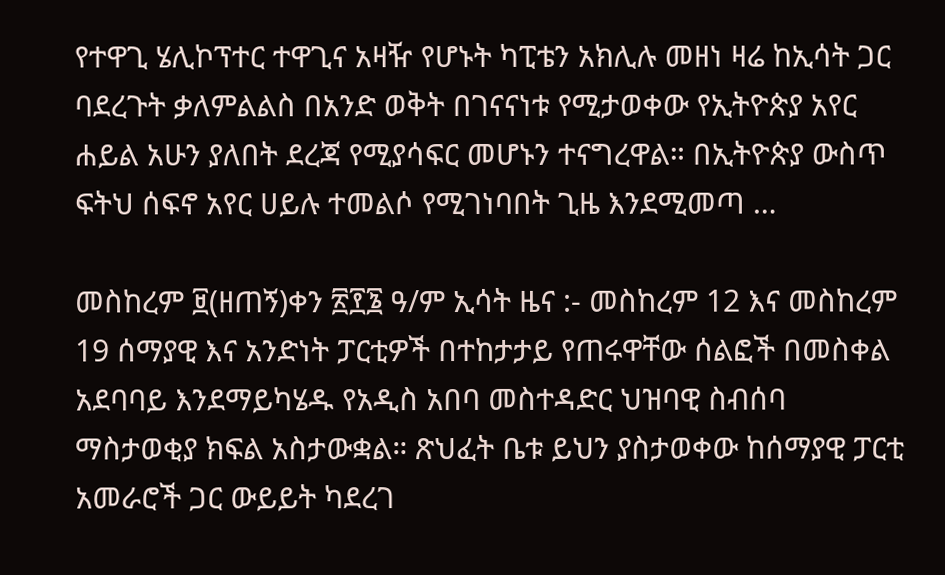የተዋጊ ሄሊኮፕተር ተዋጊና አዛዥ የሆኑት ካፒቴን አክሊሉ መዘነ ዛሬ ከኢሳት ጋር ባደረጉት ቃለምልልስ በአንድ ወቅት በገናናነቱ የሚታወቀው የኢትዮጵያ አየር ሐይል አሁን ያለበት ደረጃ የሚያሳፍር መሆኑን ተናግረዋል። በኢትዮጵያ ውስጥ ፍትህ ሰፍኖ አየር ሀይሉ ተመልሶ የሚገነባበት ጊዜ እንደሚመጣ …

መስከረም ፱(ዘጠኝ)ቀን ፳፻፮ ዓ/ም ኢሳት ዜና :- መስከረም 12 እና መስከረም 19 ሰማያዊ እና አንድነት ፓርቲዎች በተከታታይ የጠሩዋቸው ሰልፎች በመስቀል አደባባይ እንደማይካሄዱ የአዲስ አበባ መስተዳድር ህዝባዊ ስብሰባ ማስታወቂያ ክፍል አስታውቋል። ጽህፈት ቤቱ ይህን ያስታወቀው ከሰማያዊ ፓርቲ አመራሮች ጋር ውይይት ካደረገ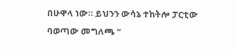በሁዋላ ነው። ይህንን ውሳኔ ተከትሎ ፓርቲው ባወጣው መግለጫ ”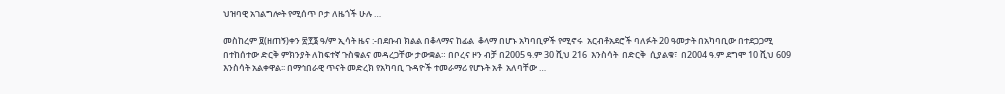ህዝባዊ አገልግሎት የሚሰጥ ቦታ ለዜጎች ሁሉ …

መስከረም ፱(ዘጠኝ)ቀን ፳፻፮ ዓ/ም ኢሳት ዜና :-በደቡብ ክልል በቆላማና ከፊል  ቆላማ በሆኑ አካባቢዎች የሚኖሩ  አርብቶአደሮች ባለፉት 20 ዓመታት በአካባቢው በተደጋጋሚ በተከሰተው ድርቅ ምክንያት ለከፍተኛ ጉስቁልና መዳረጋቸው ታውቋል። በቦረና ዞን ብቻ በ2005 ዓ.ም 30 ሺህ 216  እንስሳት  በድርቅ  ሲያልቁ፣  በ2004 ዓ.ም ደግሞ 10 ሺህ 609 እንስሳት አልቀዋል፡፡ በማኅበራዊ ጥናት መድረክ የአካባቢ ጉዳዮች ተመራማሪ የሆኑት አቶ  አለባቸው …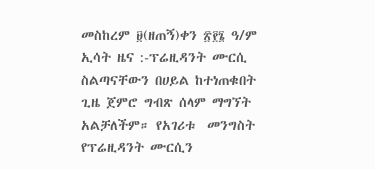መስከረም ፱(ዘጠኝ)ቀን ፳፻፮ ዓ/ም ኢሳት ዜና :-ፕሬዚዳንት ሙርሲ ስልጣናቸውን በሀይል ከተነጠቁበት ጊዜ ጀምሮ ግብጽ ሰላም ማግኘት አልቻለችም። የአገሪቱ  መንግስት የፕሬዚዳንት ሙርሲን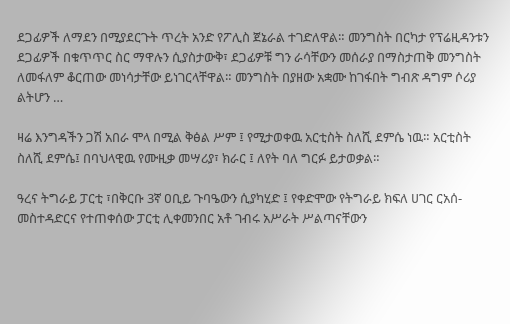ደጋፊዎች ለማደን በሚያደርጉት ጥረት አንድ የፖሊስ ጀኔራል ተገድለዋል። መንግስት በርካታ የፕሬዚዳንቱን ደጋፊዎች በቁጥጥር ስር ማዋሉን ሲያስታውቅ፣ ደጋፊዎቹ ግን ራሳቸውን መሰራያ በማስታጠቅ መንግስት ለመፋለም ቆርጠው መነሳታቸው ይነገርላቸዋል። መንግስት በያዘው አቋሙ ከገፋበት ግብጽ ዳግም ሶሪያ ልትሆን …

ዛሬ እንግዳችን ጋሽ አበራ ሞላ በሚል ቅፅል ሥም ፤ የሚታወቀዉ አርቲስት ስለሺ ደምሴ ነዉ። አርቲስት ስለሺ ደምሴ፤ በባህላዊዉ የሙዚቃ መሣሪያ፣ ክራር ፤ ለየት ባለ ግርፉ ይታወቃል።

ዓረና ትግራይ ፓርቲ ፣በቅርቡ 3ኛ ዐቢይ ጉባዔውን ሲያካሂድ ፤ የቀድሞው የትግራይ ክፍለ ሀገር ርአሰ-መስተዳድርና የተጠቀሰው ፓርቲ ሊቀመንበር አቶ ገብሩ አሥራት ሥልጣናቸውን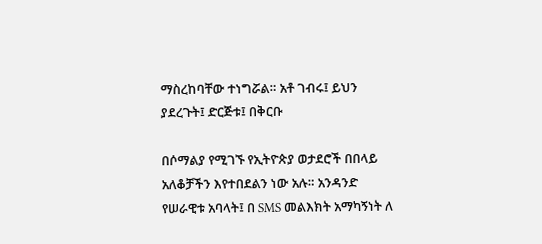ማስረከባቸው ተነግሯል። አቶ ገብሩ፤ ይህን ያደረጉት፤ ድርጅቱ፤ በቅርቡ

በሶማልያ የሚገኙ የኢትዮጵያ ወታደሮች በበላይ አለቆቻችን እየተበደልን ነው አሉ። አንዳንድ የሠራዊቱ አባላት፤ በ SMS መልእክት አማካኝነት ለ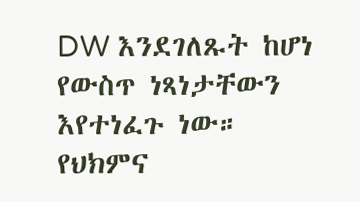DW እንደገለጹት ከሆነ የውስጥ ነጻነታቸውን እየተነፈጉ ነው። የህክምና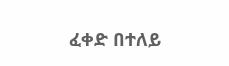ፈቀድ በተለይ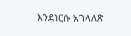እንደነርሱ አገላለጽ